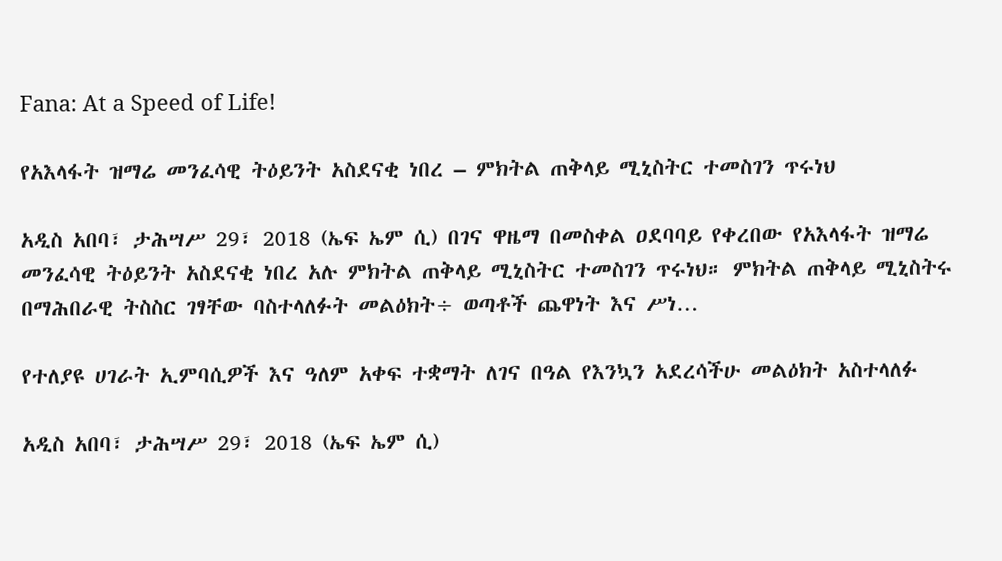Fana: At a Speed of Life!

የአእላፋት ዝማሬ መንፈሳዊ ትዕይንት አስደናቂ ነበረ – ምክትል ጠቅላይ ሚኒስትር ተመስገን ጥሩነህ

አዲስ አበባ፣ ታሕሣሥ 29፣ 2018 (ኤፍ ኤም ሲ) በገና ዋዜማ በመስቀል ዐደባባይ የቀረበው የአእላፋት ዝማሬ መንፈሳዊ ትዕይንት አስደናቂ ነበረ አሉ ምክትል ጠቅላይ ሚኒስትር ተመስገን ጥሩነህ። ምክትል ጠቅላይ ሚኒስትሩ በማሕበራዊ ትስስር ገፃቸው ባስተላለፉት መልዕክት÷ ወጣቶች ጨዋነት እና ሥነ…

የተለያዩ ሀገራት ኢምባሲዎች እና ዓለም አቀፍ ተቋማት ለገና በዓል የእንኳን አደረሳችሁ መልዕክት አስተላለፉ

አዲስ አበባ፣ ታሕሣሥ 29፣ 2018 (ኤፍ ኤም ሲ)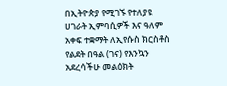በኢትዮጵያ የሚገኙ የተለያዩ ሀገራት ኢምባሲዎች እና ዓለም አቀፍ ተቋማት ለኢየሱስ ክርስቶስ የልደት በዓል (ገና) የእንኳን አደረሳችሁ መልዕክት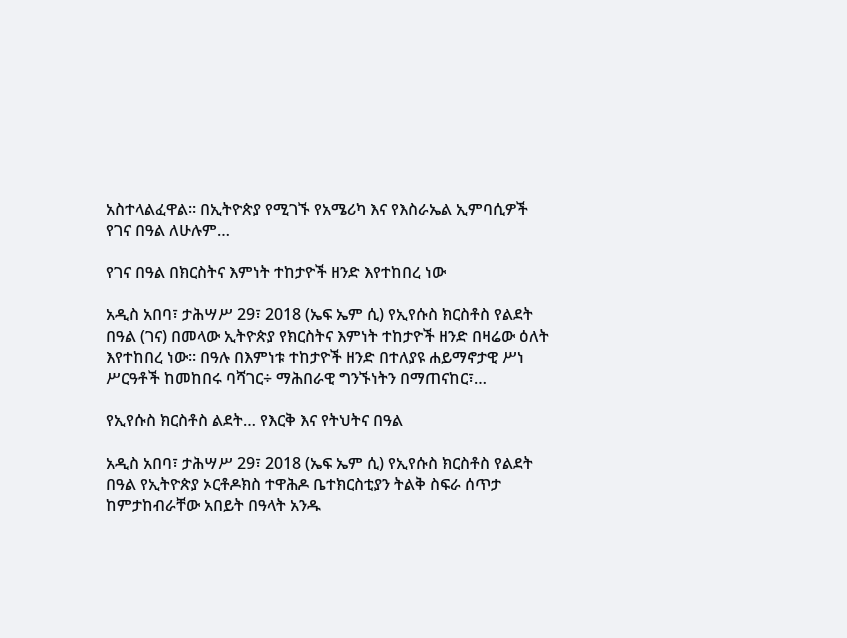አስተላልፈዋል። በኢትዮጵያ የሚገኙ የአሜሪካ እና የእስራኤል ኢምባሲዎች የገና በዓል ለሁሉም…

የገና በዓል በክርስትና እምነት ተከታዮች ዘንድ እየተከበረ ነው

አዲስ አበባ፣ ታሕሣሥ 29፣ 2018 (ኤፍ ኤም ሲ) የኢየሱስ ክርስቶስ የልደት በዓል (ገና) በመላው ኢትዮጵያ የክርስትና እምነት ተከታዮች ዘንድ በዛሬው ዕለት እየተከበረ ነው፡፡ በዓሉ በእምነቱ ተከታዮች ዘንድ በተለያዩ ሐይማኖታዊ ሥነ ሥርዓቶች ከመከበሩ ባሻገር÷ ማሕበራዊ ግንኙነትን በማጠናከር፣…

የኢየሱስ ክርስቶስ ልደት… የእርቅ እና የትህትና በዓል

አዲስ አበባ፣ ታሕሣሥ 29፣ 2018 (ኤፍ ኤም ሲ) የኢየሱስ ክርስቶስ የልደት በዓል የኢትዮጵያ ኦርቶዶክስ ተዋሕዶ ቤተክርስቲያን ትልቅ ስፍራ ሰጥታ ከምታከብራቸው አበይት በዓላት አንዱ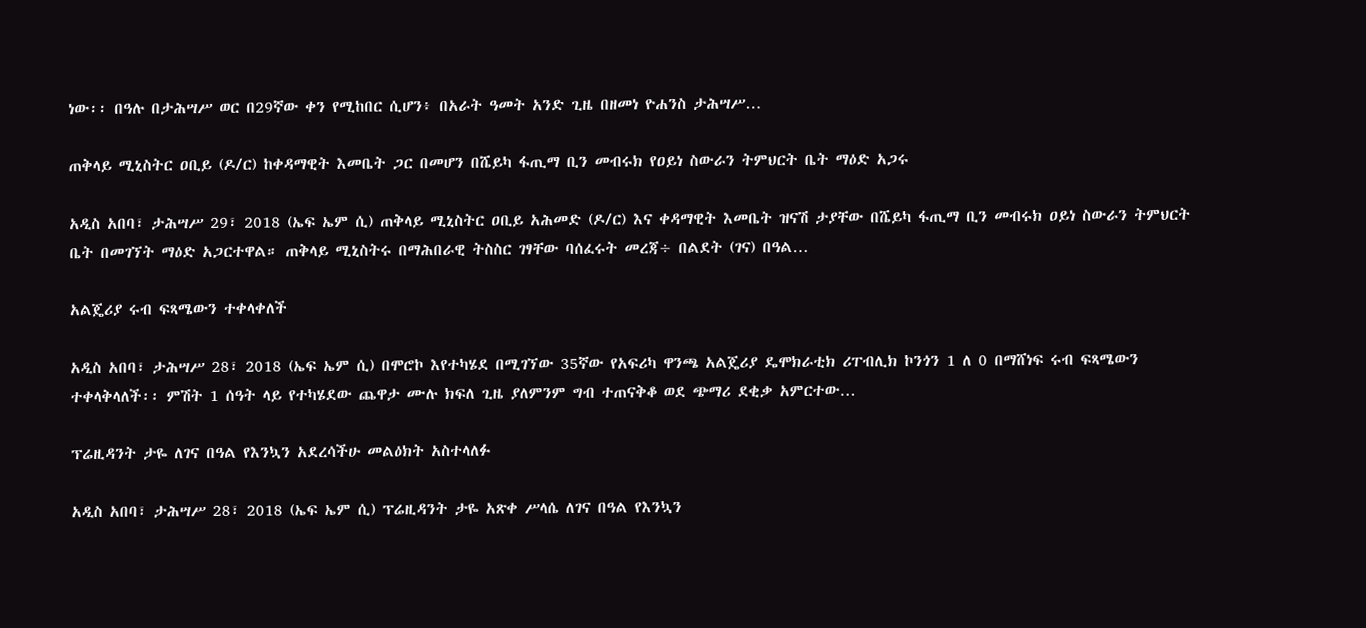ነው፡፡ በዓሉ በታሕሣሥ ወር በ29ኛው ቀን የሚከበር ሲሆን፥ በአራት ዓመት አንድ ጊዜ በዘመነ ዮሐንስ ታሕሣሥ…

ጠቅላይ ሚኒስትር ዐቢይ (ዶ/ር) ከቀዳማዊት እመቤት ጋር በመሆን በሼይካ ፋጢማ ቢን መብሩክ የዐይነ ስውራን ትምህርት ቤት ማዕድ አጋሩ

አዲስ አበባ፣ ታሕሣሥ 29፣ 2018 (ኤፍ ኤም ሲ) ጠቅላይ ሚኒስትር ዐቢይ አሕመድ (ዶ/ር) እና ቀዳማዊት እመቤት ዝናሽ ታያቸው በሼይካ ፋጢማ ቢን መብሩክ ዐይነ ስውራን ትምህርት ቤት በመገኘት ማዕድ አጋርተዋል። ጠቅላይ ሚኒስትሩ በማሕበራዊ ትስስር ገፃቸው ባሰፈሩት መረጃ÷ በልደት (ገና) በዓል…

አልጄሪያ ሩብ ፍጻሜውን ተቀላቀለች

አዲስ አበባ፣ ታሕሣሥ 28፣ 2018 (ኤፍ ኤም ሲ) በሞሮኮ እየተካሄደ በሚገኘው 35ኛው የአፍሪካ ዋንጫ አልጄሪያ ዴሞክራቲክ ሪፐብሊክ ኮንጎን 1 ለ 0 በማሸነፍ ሩብ ፍጻሜውን ተቀላቅላለች፡፡ ምሽት 1 ሰዓት ላይ የተካሄደው ጨዋታ ሙሉ ክፍለ ጊዜ ያለምንም ግብ ተጠናቅቆ ወደ ጭማሪ ደቂቃ አምርተው…

ፕሬዚዳንት ታዬ ለገና በዓል የእንኳን አደረሳችሁ መልዕክት አስተላለፉ

አዲስ አበባ፣ ታሕሣሥ 28፣ 2018 (ኤፍ ኤም ሲ) ፕሬዚዳንት ታዬ አጽቀ ሥላሴ ለገና በዓል የእንኳን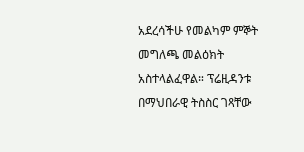አደረሳችሁ የመልካም ምኞት መግለጫ መልዕክት አስተላልፈዋል። ፕሬዚዳንቱ በማህበራዊ ትስስር ገጻቸው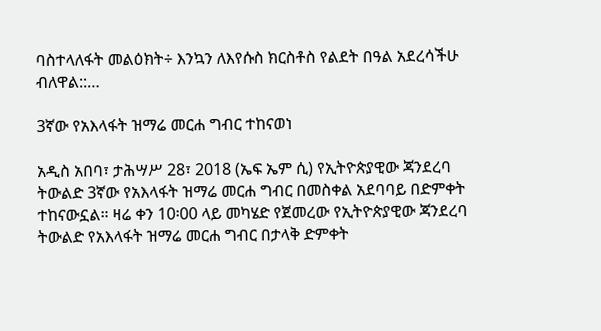ባስተላለፋት መልዕክት÷ እንኳን ለእየሱስ ክርስቶስ የልደት በዓል አደረሳችሁ ብለዋል::…

3ኛው የአእላፋት ዝማሬ መርሐ ግብር ተከናወነ

አዲስ አበባ፣ ታሕሣሥ 28፣ 2018 (ኤፍ ኤም ሲ) የኢትዮጵያዊው ጃንደረባ ትውልድ 3ኛው የአእላፋት ዝማሬ መርሐ ግብር በመስቀል አደባባይ በድምቀት ተከናውኗል። ዛሬ ቀን 10፡00 ላይ መካሄድ የጀመረው የኢትዮጵያዊው ጃንደረባ ትውልድ የአእላፋት ዝማሬ መርሐ ግብር በታላቅ ድምቀት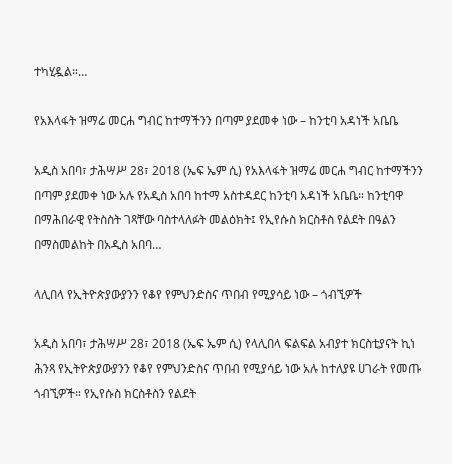ተካሂዷል።…

የአእላፋት ዝማሬ መርሐ ግብር ከተማችንን በጣም ያደመቀ ነው – ከንቲባ አዳነች አቤቤ

አዲስ አበባ፣ ታሕሣሥ 28፣ 2018 (ኤፍ ኤም ሲ) የአእላፋት ዝማሬ መርሐ ግብር ከተማችንን በጣም ያደመቀ ነው አሉ የአዲስ አበባ ከተማ አስተዳደር ከንቲባ አዳነች አቤቤ። ከንቲባዋ በማሕበራዊ የትስስት ገጻቸው ባስተላለፉት መልዕክት፤ የኢየሱስ ክርስቶስ የልደት በዓልን በማስመልከት በአዲስ አበባ…

ላሊበላ የኢትዮጵያውያንን የቆየ የምህንድስና ጥበብ የሚያሳይ ነው – ጎብኚዎች

አዲስ አበባ፣ ታሕሣሥ 28፣ 2018 (ኤፍ ኤም ሲ) የላሊበላ ፍልፍል አብያተ ክርስቲያናት ኪነ ሕንጻ የኢትዮጵያውያንን የቆየ የምህንድስና ጥበብ የሚያሳይ ነው አሉ ከተለያዩ ሀገራት የመጡ ጎብኚዎች። የኢየሱስ ክርስቶስን የልደት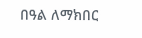በዓል ለማክበር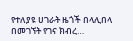የተለያዩ ሀገራት ዜጎች በላሊበላ በመገኘት የገና ክብረ…